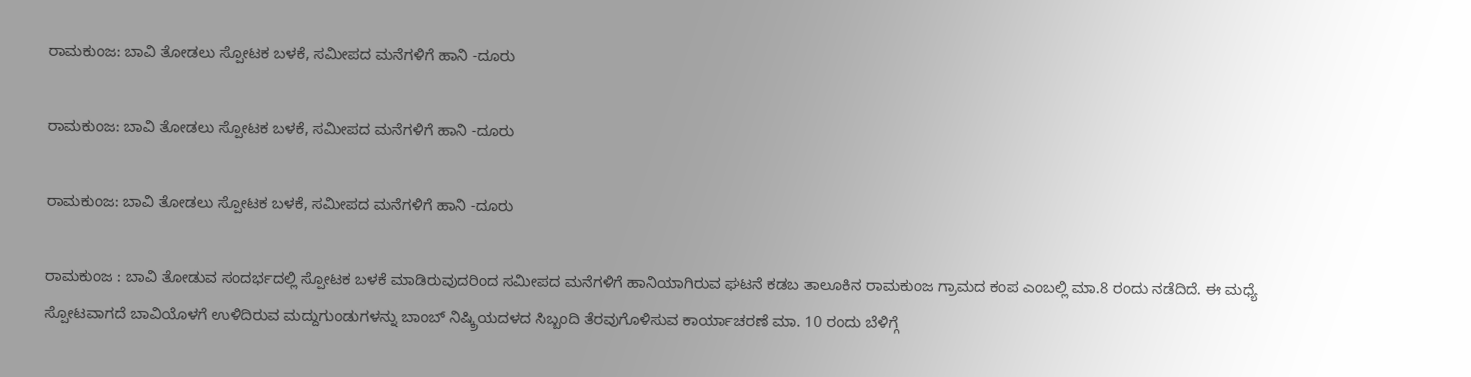ರಾಮಕುಂಜ: ಬಾವಿ ತೋಡಲು ಸ್ಪೋಟಕ ಬಳಕೆ, ಸಮೀಪದ ಮನೆಗಳಿಗೆ ಹಾನಿ -ದೂರು

ರಾಮಕುಂಜ: ಬಾವಿ ತೋಡಲು ಸ್ಪೋಟಕ ಬಳಕೆ, ಸಮೀಪದ ಮನೆಗಳಿಗೆ ಹಾನಿ -ದೂರು

ರಾಮಕುಂಜ: ಬಾವಿ ತೋಡಲು ಸ್ಪೋಟಕ ಬಳಕೆ, ಸಮೀಪದ ಮನೆಗಳಿಗೆ ಹಾನಿ -ದೂರು

ರಾಮಕುಂಜ : ಬಾವಿ ತೋಡುವ ಸಂದರ್ಭದಲ್ಲಿ ಸ್ಪೋಟಕ ಬಳಕೆ ಮಾಡಿರುವುದರಿಂದ ಸಮೀಪದ ಮನೆಗಳಿಗೆ ಹಾನಿಯಾಗಿರುವ ಘಟನೆ ಕಡಬ ತಾಲೂಕಿನ ರಾಮಕುಂಜ ಗ್ರಾಮದ ಕಂಪ ಎಂಬಲ್ಲಿ ಮಾ.8 ರಂದು ನಡೆದಿದೆ. ಈ ಮಧ್ಯೆ ಸ್ಪೋಟವಾಗದೆ ಬಾವಿಯೊಳಗೆ ಉಳಿದಿರುವ ಮದ್ದುಗುಂಡುಗಳನ್ನು ಬಾಂಬ್ ನಿಷ್ಕ್ರಿಯದಳದ ಸಿಬ್ಬಂದಿ ತೆರವುಗೊಳಿಸುವ ಕಾರ್ಯಾಚರಣೆ ಮಾ. 10 ರಂದು ಬೆಳಿಗ್ಗೆ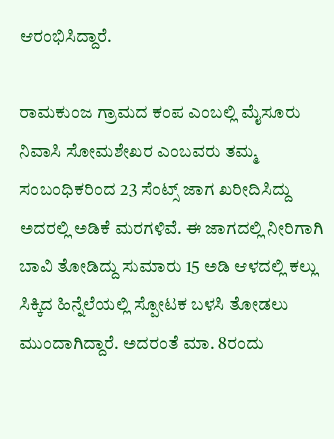ಆರಂಭಿಸಿದ್ದಾರೆ.

ರಾಮಕುಂಜ ಗ್ರಾಮದ ಕಂಪ ಎಂಬಲ್ಲಿ ಮೈಸೂರು ನಿವಾಸಿ ಸೋಮಶೇಖರ ಎಂಬವರು ತಮ್ಮ ಸಂಬಂಧಿಕರಿಂದ 23 ಸೆಂಟ್ಸ್ ಜಾಗ ಖರೀದಿಸಿದ್ದು ಅದರಲ್ಲಿ ಅಡಿಕೆ ಮರಗಳಿವೆ. ಈ ಜಾಗದಲ್ಲಿ ನೀರಿಗಾಗಿ ಬಾವಿ ತೋಡಿದ್ದು ಸುಮಾರು 15 ಅಡಿ ಆಳದಲ್ಲಿ ಕಲ್ಲು ಸಿಕ್ಕಿದ ಹಿನ್ನೆಲೆಯಲ್ಲಿ ಸ್ಪೋಟಕ ಬಳಸಿ ತೋಡಲು ಮುಂದಾಗಿದ್ದಾರೆ. ಅದರಂತೆ ಮಾ. 8ರಂದು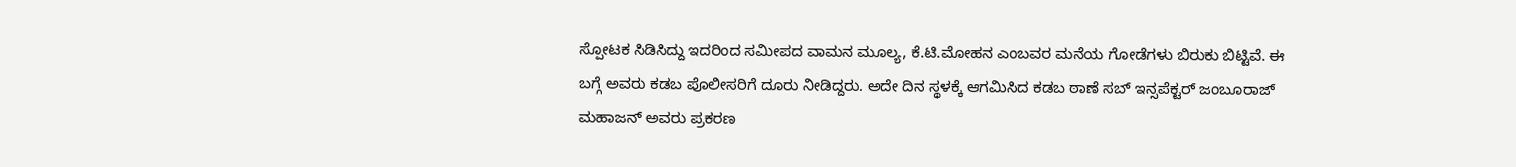ಸ್ಪೋಟಕ ಸಿಡಿಸಿದ್ದು ಇದರಿಂದ ಸಮೀಪದ ವಾಮನ ಮೂಲ್ಯ, ಕೆ.ಟಿ.ಮೋಹನ ಎಂಬವರ ಮನೆಯ ಗೋಡೆಗಳು ಬಿರುಕು ಬಿಟ್ಟಿವೆ. ಈ ಬಗ್ಗೆ ಅವರು ಕಡಬ ಪೊಲೀಸರಿಗೆ ದೂರು ನೀಡಿದ್ದರು. ಅದೇ ದಿನ ಸ್ಥಳಕ್ಕೆ ಆಗಮಿಸಿದ ಕಡಬ ಠಾಣೆ ಸಬ್ ಇನ್ಸಪೆಕ್ಟರ್ ಜಂಬೂರಾಜ್ ಮಹಾಜನ್ ಅವರು ಪ್ರಕರಣ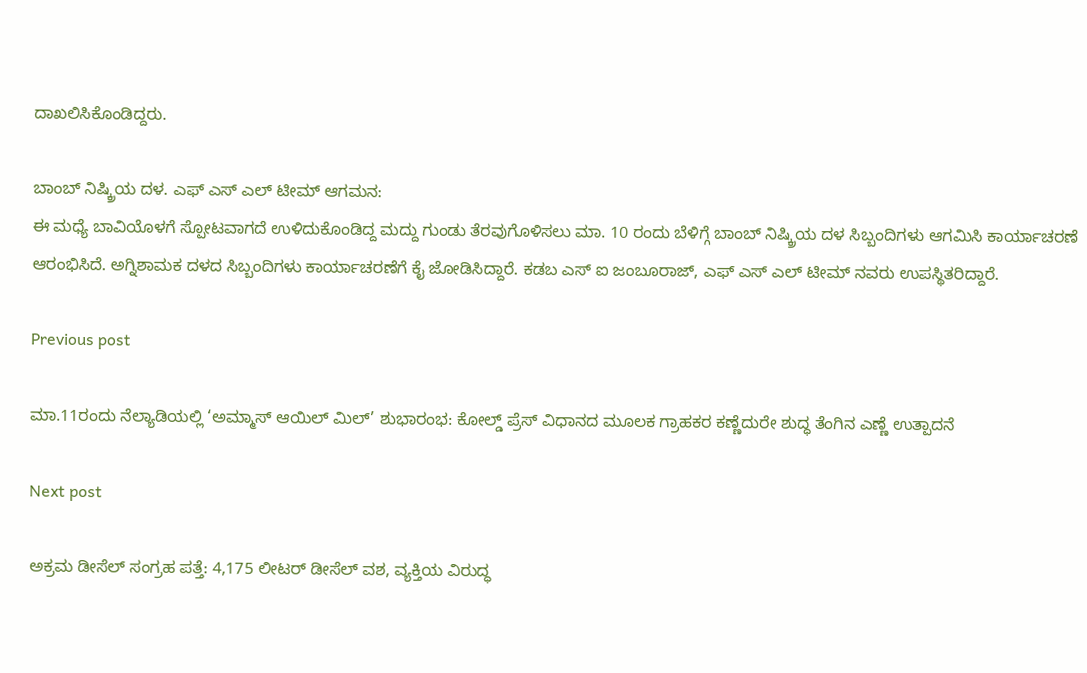ದಾಖಲಿಸಿಕೊಂಡಿದ್ದರು.

ಬಾಂಬ್ ನಿಷ್ಕ್ರಿಯ ದಳ. ಎಫ್ ಎಸ್ ಎಲ್ ಟೀಮ್ ಆಗಮನ:
ಈ ಮಧ್ಯೆ ಬಾವಿಯೊಳಗೆ ಸ್ಪೋಟವಾಗದೆ ಉಳಿದುಕೊಂಡಿದ್ದ ಮದ್ದು ಗುಂಡು ತೆರವುಗೊಳಿಸಲು ಮಾ. 10 ರಂದು ಬೆಳಿಗ್ಗೆ ಬಾಂಬ್ ನಿಷ್ಕ್ರಿಯ ದಳ ಸಿಬ್ಬಂದಿಗಳು ಆಗಮಿಸಿ ಕಾರ್ಯಾಚರಣೆ ಆರಂಭಿಸಿದೆ. ಅಗ್ನಿಶಾಮಕ ದಳದ ಸಿಬ್ಬಂದಿಗಳು ಕಾರ್ಯಾಚರಣೆಗೆ ಕೈ ಜೋಡಿಸಿದ್ದಾರೆ. ಕಡಬ ಎಸ್ ಐ ಜಂಬೂರಾಜ್, ಎಫ್ ಎಸ್ ಎಲ್ ಟೀಮ್ ನವರು ಉಪಸ್ಥಿತರಿದ್ದಾರೆ.

Previous post

ಮಾ.11ರಂದು ನೆಲ್ಯಾಡಿಯಲ್ಲಿ ‘ಅಮ್ಮಾಸ್ ಆಯಿಲ್ ಮಿಲ್’ ಶುಭಾರಂಭ: ಕೋಲ್ಡ್ ಪ್ರೆಸ್ ವಿಧಾನದ ಮೂಲಕ ಗ್ರಾಹಕರ ಕಣ್ಣೆದುರೇ ಶುದ್ಧ ತೆಂಗಿನ ಎಣ್ಣೆ ಉತ್ಪಾದನೆ

Next post

ಅಕ್ರಮ ಡೀಸೆಲ್ ಸಂಗ್ರಹ ಪತ್ತೆ: 4,175 ಲೀಟರ್ ಡೀಸೆಲ್ ವಶ, ವ್ಯಕ್ತಿಯ ವಿರುದ್ಧ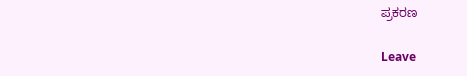ಪ್ರಕರಣ

Leave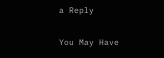a Reply

You May Have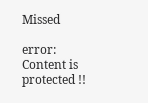Missed

error: Content is protected !!